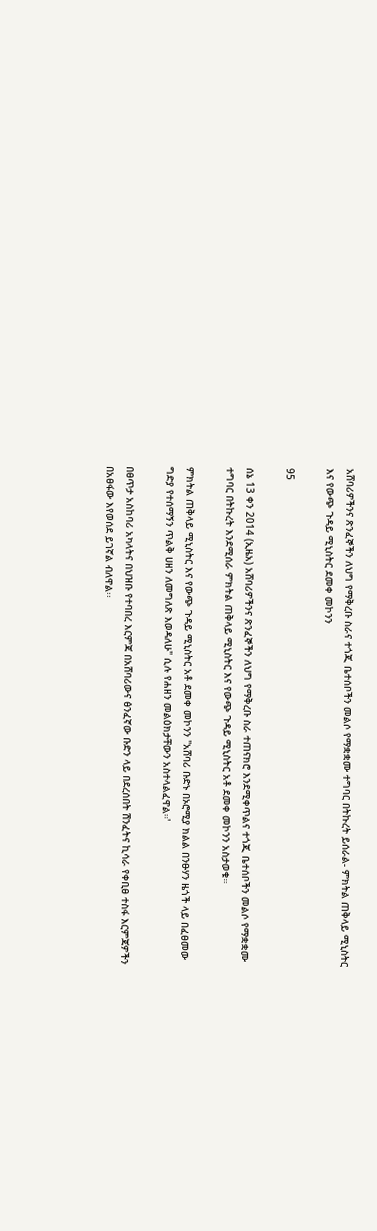አሸባሪዎችንና ጽንፈኞችን ለህግ የማቅረቡ ስራና ተጎጂ ቤተሰቦችን መልሶ የማቋቋሙ ተግባር በትኩረት ይሰራል- ምክትል ጠቅላይ ሚኒስትር እና የውጭ ጉዳይ ሚኒስትር ደመቀ መኮንን

95

ሰኔ 13 ቀን 2014 (ኢዜአ) አሸባሪዎችንና ጽንፈኞችን ለህግ የማቅረቡ ስራ ተጠናክሮ እንደሚቀጥልና ተጎጂ ቤተሰቦችን መልሶ የማቋቋሙ ተግባር በትኩረት እንደሚሰራ ምክትል ጠቅላይ ሚኒስትር እና የውጭ ጉዳይ ሚኒስትር አቶ ደመቀ መኮንን አስታወቁ።

ምክትል ጠቅላይ ሚኒስትር እና የውጭ ጉዳይ ሚኒስትር አቶ ደመቀ መኮንን "አሸባሪ ቡድኑ በኦሮሚያ ክልል በንፁሃን ዜጎች ላይ በፈፀመው ግድያ የተሰማኝን ጥልቅ ሀዘን ለመግለጽ እወዳለሁ" ሲሉ የሐዘን መልዕክታቸውን አስተላልፈዋል።'

በፀጥታ አስከባሪ አካላትና በህዝቡ የተባበረ እርምጃ በአሸባሪውና ፅንፈኛው ቡድን ላይ በደረሰበት ሽንፈትና ኪሳራ የቀቢፀ ተስፋ እርምጃዎችን በአፀፋው እየወሰደ ይገኛል ብለዋል፡፡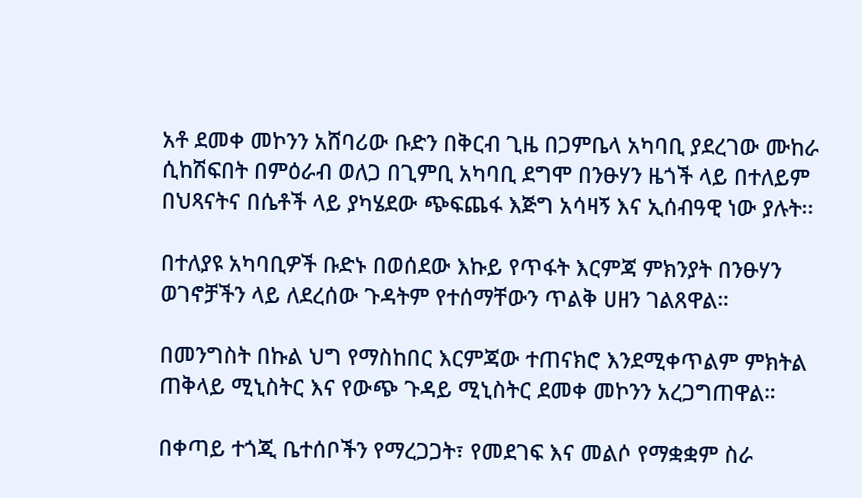አቶ ደመቀ መኮንን አሸባሪው ቡድን በቅርብ ጊዜ በጋምቤላ አካባቢ ያደረገው ሙከራ ሲከሽፍበት በምዕራብ ወለጋ በጊምቢ አካባቢ ደግሞ በንፁሃን ዜጎች ላይ በተለይም በህጻናትና በሴቶች ላይ ያካሄደው ጭፍጨፋ እጅግ አሳዛኝ እና ኢሰብዓዊ ነው ያሉት፡፡

በተለያዩ አካባቢዎች ቡድኑ በወሰደው እኩይ የጥፋት እርምጃ ምክንያት በንፁሃን ወገኖቻችን ላይ ለደረሰው ጉዳትም የተሰማቸውን ጥልቅ ሀዘን ገልጸዋል።

በመንግስት በኩል ህግ የማስከበር እርምጃው ተጠናክሮ እንደሚቀጥልም ምክትል ጠቅላይ ሚኒስትር እና የውጭ ጉዳይ ሚኒስትር ደመቀ መኮንን አረጋግጠዋል።

በቀጣይ ተጎጂ ቤተሰቦችን የማረጋጋት፣ የመደገፍ እና መልሶ የማቋቋም ስራ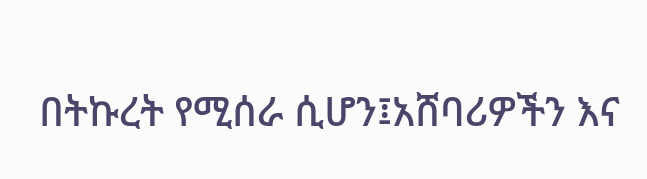በትኩረት የሚሰራ ሲሆን፤አሸባሪዎችን እና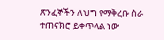ጽንፈኞችን ለህግ የማቅረቡ ስራ ተጠናክሮ ይቀጥላል ነው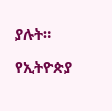ያሉት።

የኢትዮጵያ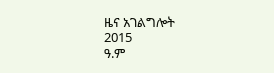ዜና አገልግሎት
2015
ዓ.ም